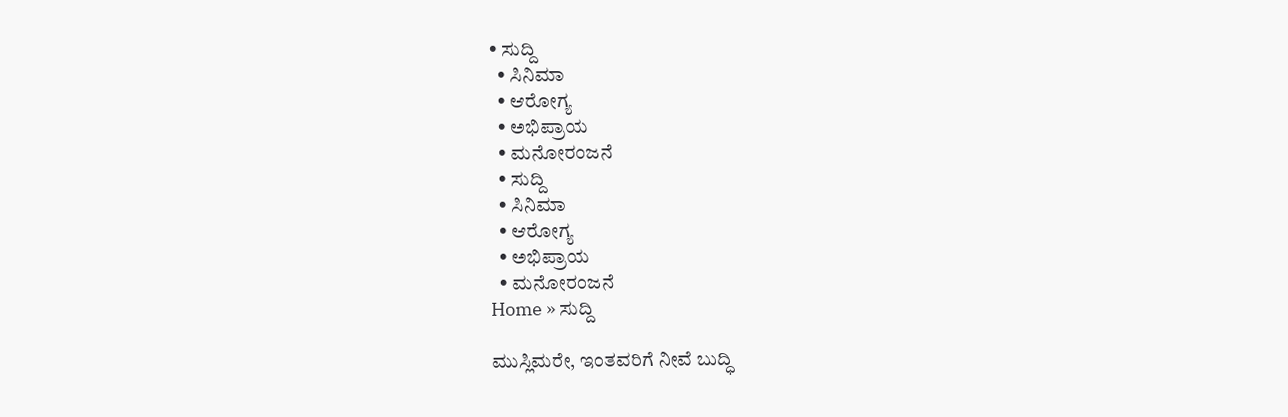• ಸುದ್ದಿ
  • ಸಿನಿಮಾ
  • ಆರೋಗ್ಯ
  • ಅಭಿಪ್ರಾಯ
  • ಮನೋರಂಜನೆ
  • ಸುದ್ದಿ
  • ಸಿನಿಮಾ
  • ಆರೋಗ್ಯ
  • ಅಭಿಪ್ರಾಯ
  • ಮನೋರಂಜನೆ
Home » ಸುದ್ದಿ

ಮುಸ್ಲಿಮರೇ, ಇಂತವರಿಗೆ ನೀವೆ ಬುದ್ಧಿ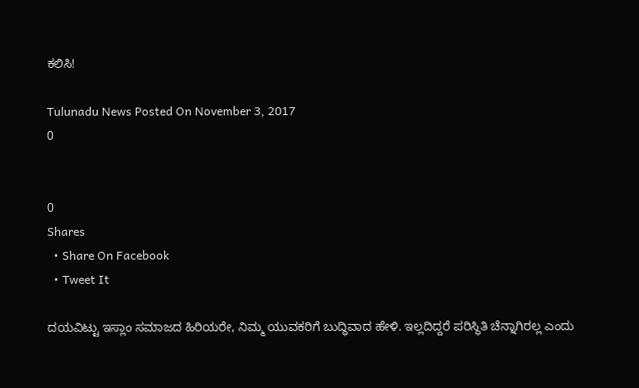ಕಲಿಸಿ!

Tulunadu News Posted On November 3, 2017
0


0
Shares
  • Share On Facebook
  • Tweet It

ದಯವಿಟ್ಟು ಇಸ್ಲಾಂ ಸಮಾಜದ ಹಿರಿಯರೇ, ನಿಮ್ಮ ಯುವಕರಿಗೆ ಬುದ್ಧಿವಾದ ಹೇಳಿ. ಇಲ್ಲದಿದ್ದರೆ ಪರಿಸ್ಥಿತಿ ಚೆನ್ನಾಗಿರಲ್ಲ ಎಂದು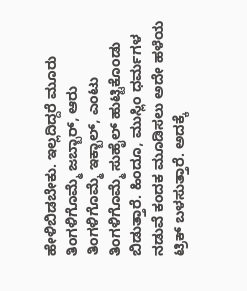ಹೇಳಿಬಿಡಬೇಕು. ಇಲ್ಲದಿದ್ದರೆ ಮೂರು ತಿಂಗಳಿಗೊಮ್ಮೆ ಜಬ್ಬಾರ್, ಆರು ತಿಂಗಳಿಗೊಮ್ಮೆ ಇಕ್ಬಾಲ್, ಎಂಟು ತಿಂಗಳಿಗೊಮ್ಮೆ ಸುಹೈಲ್ ಹುಟ್ಟಿಕೊಂಡು ಬಿಡುತ್ತಾರೆ. ಹಿಂದೂ, ಮುಸ್ಲಿಂ ಧರ್ಮಗಳ ನಡುವೆ ಕಂದಕ ಮೂಡಿಸಲು ಅದೇ ಹಳೆಯ ಟ್ರಿಕ್ ಬಳಸುತ್ತಾರೆ. ಅದಕ್ಕೆ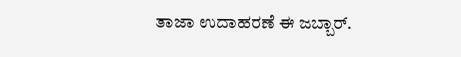ತಾಜಾ ಉದಾಹರಣೆ ಈ ಜಬ್ಬಾರ್.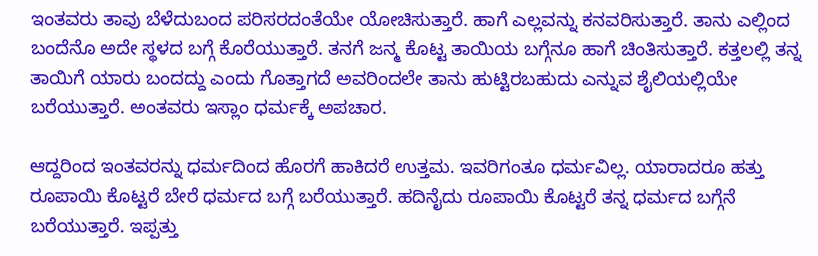ಇಂತವರು ತಾವು ಬೆಳೆದುಬಂದ ಪರಿಸರದಂತೆಯೇ ಯೋಚಿಸುತ್ತಾರೆ. ಹಾಗೆ ಎಲ್ಲವನ್ನು ಕನವರಿಸುತ್ತಾರೆ. ತಾನು ಎಲ್ಲಿಂದ ಬಂದೆನೊ ಅದೇ ಸ್ಥಳದ ಬಗ್ಗೆ ಕೊರೆಯುತ್ತಾರೆ. ತನಗೆ ಜನ್ಮ ಕೊಟ್ಟ ತಾಯಿಯ ಬಗ್ಗೆನೂ ಹಾಗೆ ಚಿಂತಿಸುತ್ತಾರೆ. ಕತ್ತಲಲ್ಲಿ ತನ್ನ ತಾಯಿಗೆ ಯಾರು ಬಂದದ್ದು ಎಂದು ಗೊತ್ತಾಗದೆ ಅವರಿಂದಲೇ ತಾನು ಹುಟ್ಟಿರಬಹುದು ಎನ್ನುವ ಶೈಲಿಯಲ್ಲಿಯೇ ಬರೆಯುತ್ತಾರೆ. ಅಂತವರು ಇಸ್ಲಾಂ ಧರ್ಮಕ್ಕೆ ಅಪಚಾರ.

ಆದ್ದರಿಂದ ಇಂತವರನ್ನು ಧರ್ಮದಿಂದ ಹೊರಗೆ ಹಾಕಿದರೆ ಉತ್ತಮ. ಇವರಿಗಂತೂ ಧರ್ಮವಿಲ್ಲ. ಯಾರಾದರೂ ಹತ್ತು ರೂಪಾಯಿ ಕೊಟ್ಟರೆ ಬೇರೆ ಧರ್ಮದ ಬಗ್ಗೆ ಬರೆಯುತ್ತಾರೆ. ಹದಿನೈದು ರೂಪಾಯಿ ಕೊಟ್ಟರೆ ತನ್ನ ಧರ್ಮದ ಬಗ್ಗೆನೆ ಬರೆಯುತ್ತಾರೆ. ಇಪ್ಪತ್ತು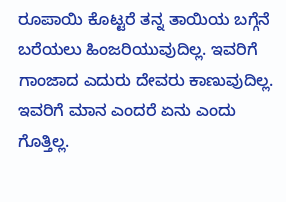ರೂಪಾಯಿ ಕೊಟ್ಟರೆ ತನ್ನ ತಾಯಿಯ ಬಗ್ಗೆನೆ ಬರೆಯಲು ಹಿಂಜರಿಯುವುದಿಲ್ಲ. ಇವರಿಗೆ ಗಾಂಜಾದ ಎದುರು ದೇವರು ಕಾಣುವುದಿಲ್ಲ. ಇವರಿಗೆ ಮಾನ ಎಂದರೆ ಏನು ಎಂದು ಗೊತ್ತಿಲ್ಲ.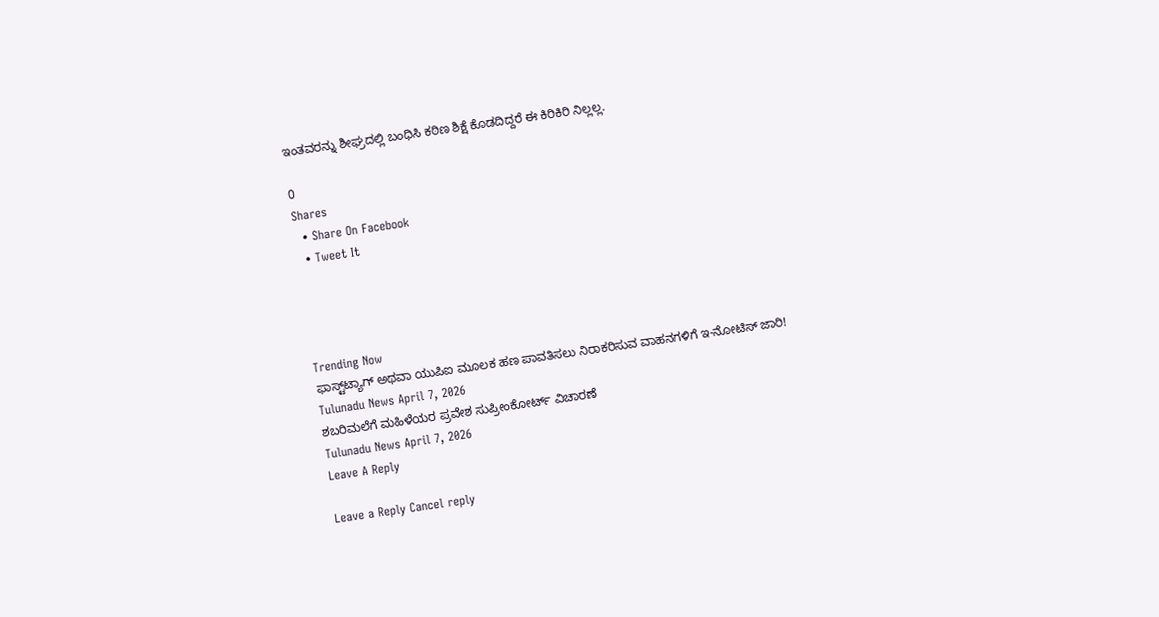ಇಂತವರನ್ನು ಶೀಘ್ರದಲ್ಲಿ ಬಂಧಿಸಿ ಕಠಿಣ ಶಿಕ್ಷೆ ಕೊಡದಿದ್ದರೆ ಈ ಕಿರಿಕಿರಿ ನಿಲ್ಲಲ್ಲ.

0
Shares
  • Share On Facebook
  • Tweet It




Trending Now
ಫಾಸ್ಟ್‌ಟ್ಯಾಗ್ ಅಥವಾ ಯುಪಿಐ ಮೂಲಕ ಹಣ ಪಾವತಿಸಲು ನಿರಾಕರಿಸುವ ವಾಹನಗಳಿಗೆ ಇ-ನೋಟಿಸ್ ಜಾರಿ!
Tulunadu News April 7, 2026
ಶಬರಿಮಲೆಗೆ ಮಹಿಳೆಯರ ಪ್ರವೇಶ ಸುಪ್ರೀಂಕೋರ್ಟ್ ವಿಚಾರಣೆ
Tulunadu News April 7, 2026
Leave A Reply

Leave a Reply Cancel reply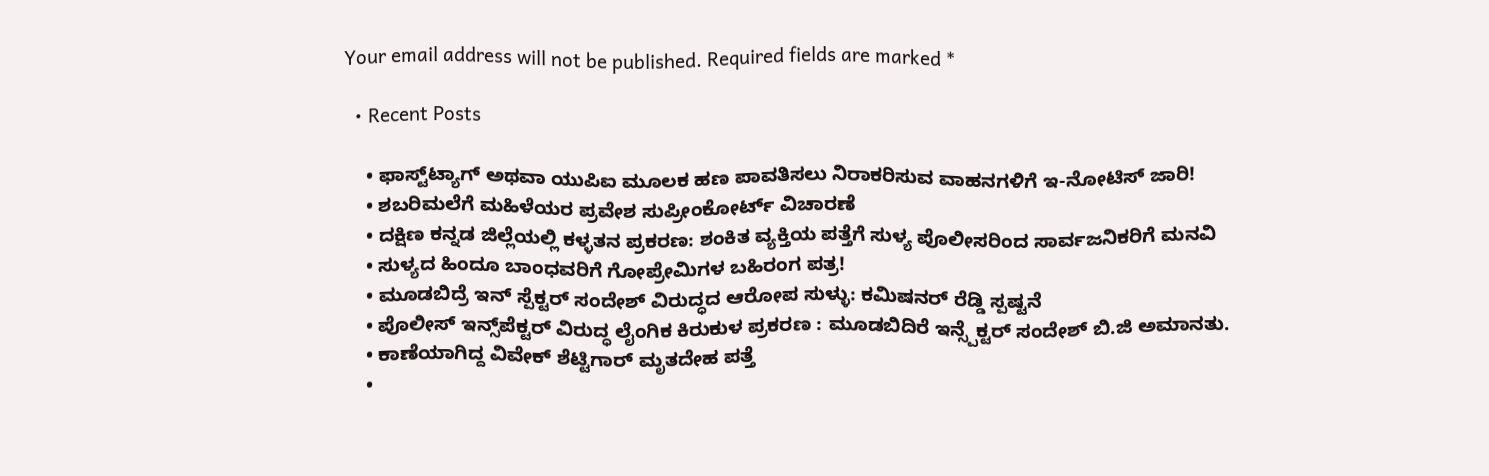Your email address will not be published. Required fields are marked *

  • Recent Posts

    • ಫಾಸ್ಟ್‌ಟ್ಯಾಗ್ ಅಥವಾ ಯುಪಿಐ ಮೂಲಕ ಹಣ ಪಾವತಿಸಲು ನಿರಾಕರಿಸುವ ವಾಹನಗಳಿಗೆ ಇ-ನೋಟಿಸ್ ಜಾರಿ!
    • ಶಬರಿಮಲೆಗೆ ಮಹಿಳೆಯರ ಪ್ರವೇಶ ಸುಪ್ರೀಂಕೋರ್ಟ್ ವಿಚಾರಣೆ
    • ದಕ್ಷಿಣ ಕನ್ನಡ ಜಿಲ್ಲೆಯಲ್ಲಿ ಕಳ್ಳತನ ಪ್ರಕರಣ: ಶಂಕಿತ ವ್ಯಕ್ತಿಯ ಪತ್ತೆಗೆ ಸುಳ್ಯ ಪೊಲೀಸರಿಂದ ಸಾರ್ವಜನಿಕರಿಗೆ ಮನವಿ
    • ಸುಳ್ಯದ ಹಿಂದೂ ಬಾಂಧವರಿಗೆ ಗೋಪ್ರೇಮಿಗಳ ಬಹಿರಂಗ ಪತ್ರ!
    • ಮೂಡಬಿದ್ರೆ ಇನ್ ಸ್ಪೆಕ್ಟ‌ರ್ ಸಂದೇಶ್ ವಿರುದ್ಧದ ಆರೋಪ ಸುಳ್ಳು: ಕಮಿಷನ‌ರ್ ರೆಡ್ಡಿ ಸ್ಪಷ್ಟನೆ
    • ಪೊಲೀಸ್ ಇನ್ಸ್‌ಪೆಕ್ಟರ್ ವಿರುದ್ಧ ಲೈಂಗಿಕ ಕಿರುಕುಳ ಪ್ರಕರಣ : ಮೂಡಬಿದಿರೆ ಇನ್ಸ್ಪೆಕ್ಟರ್ ಸಂದೇಶ್ ಬಿ.ಜಿ ಅಮಾನತು.
    • ಕಾಣೆಯಾಗಿದ್ದ ವಿವೇಕ್ ಶೆಟ್ಟಿಗಾರ್ ಮೃತದೇಹ ಪತ್ತೆ
    •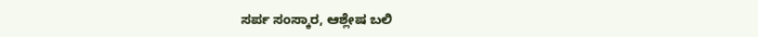ಸರ್ಪ ಸಂಸ್ಕಾರ, ಆಶ್ಲೇಷ ಬಲಿ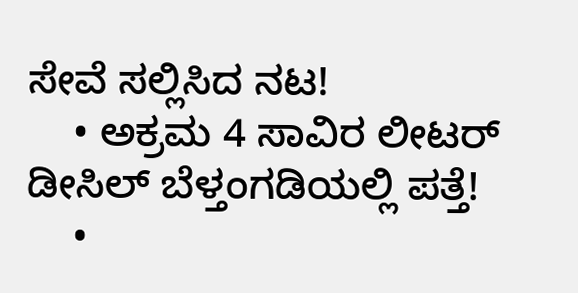ಸೇವೆ ಸಲ್ಲಿಸಿದ ನಟ!
    • ಅಕ್ರಮ 4 ಸಾವಿರ ಲೀಟರ್ ಡೀಸಿಲ್ ಬೆಳ್ತಂಗಡಿಯಲ್ಲಿ ಪತ್ತೆ!
    •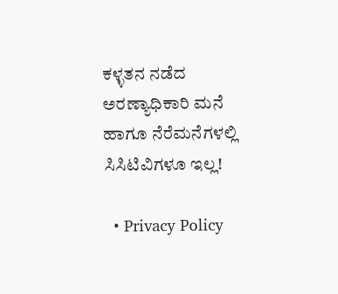ಕಳ್ಳತನ ನಡೆದ ಅರಣ್ಯಾಧಿಕಾರಿ ಮನೆ ಹಾಗೂ ನೆರೆಮನೆಗಳಲ್ಲಿ ಸಿಸಿಟಿವಿಗಳೂ ಇಲ್ಲ!

  • Privacy Policy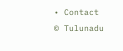• Contact
© Tulunadu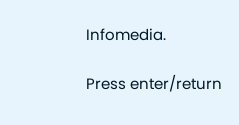Infomedia.

Press enter/return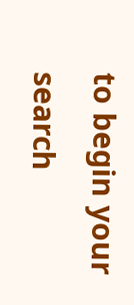to begin your search